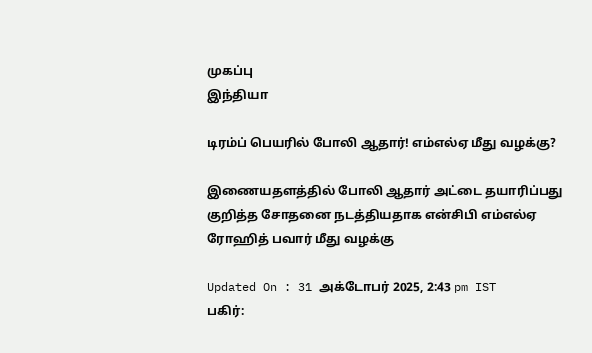முகப்பு
இந்தியா

டிரம்ப் பெயரில் போலி ஆதார்! எம்எல்ஏ மீது வழக்கு?

இணையதளத்தில் போலி ஆதார் அட்டை தயாரிப்பது குறித்த சோதனை நடத்தியதாக என்சிபி எம்எல்ஏ ரோஹித் பவார் மீது வழக்கு

Updated On : 31 அக்டோபர் 2025, 2:43 pm IST
பகிர்: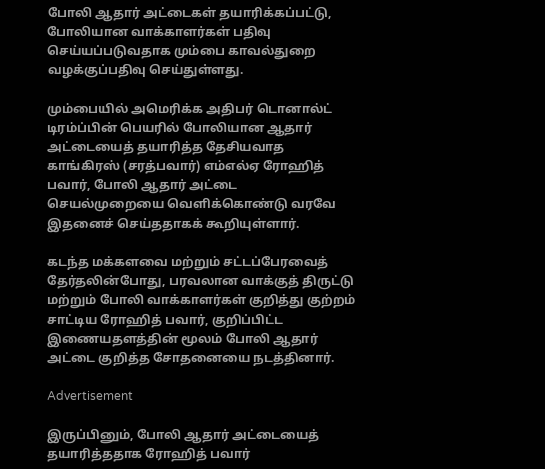போலி ஆதார் அட்டைகள் தயாரிக்கப்பட்டு, போலியான வாக்காளர்கள் பதிவு செய்யப்படுவதாக மும்பை காவல்துறை வழக்குப்பதிவு செய்துள்ளது.

மும்பையில் அமெரிக்க அதிபர் டொனால்ட் டிரம்ப்பின் பெயரில் போலியான ஆதார் அட்டையைத் தயாரித்த தேசியவாத காங்கிரஸ் (சரத்பவார்) எம்எல்ஏ ரோஹித் பவார், போலி ஆதார் அட்டை செயல்முறையை வெளிக்கொண்டு வரவே இதனைச் செய்ததாகக் கூறியுள்ளார்.

கடந்த மக்களவை மற்றும் சட்டப்பேரவைத் தேர்தலின்போது, பரவலான வாக்குத் திருட்டு மற்றும் போலி வாக்காளர்கள் குறித்து குற்றம் சாட்டிய ரோஹித் பவார், குறிப்பிட்ட இணையதளத்தின் மூலம் போலி ஆதார் அட்டை குறித்த சோதனையை நடத்தினார்.

Advertisement

இருப்பினும், போலி ஆதார் அட்டையைத் தயாரித்ததாக ரோஹித் பவார்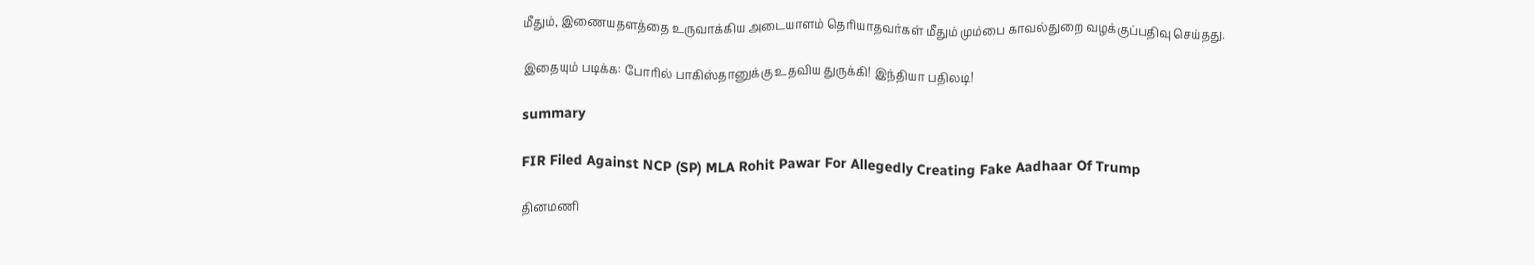மீதும், இணையதளத்தை உருவாக்கிய அடையாளம் தெரியாதவர்கள் மீதும் மும்பை காவல்துறை வழக்குப்பதிவு செய்தது.

இதையும் படிக்க: போரில் பாகிஸ்தானுக்கு உதவிய துருக்கி! இந்தியா பதிலடி!

summary

FIR Filed Against NCP (SP) MLA Rohit Pawar For Allegedly Creating Fake Aadhaar Of Trump

தினமணி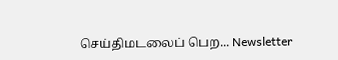செய்திமடலைப் பெற... Newsletter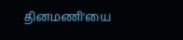தினமணி'யை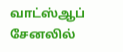வாட்ஸ்ஆப் சேனலில்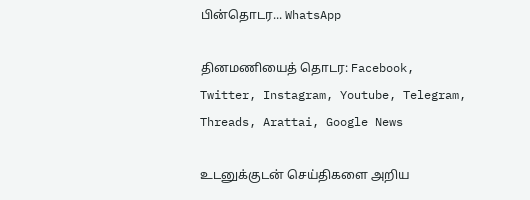பின்தொடர... WhatsApp

தினமணியைத் தொடர: Facebook, Twitter, Instagram, Youtube, Telegram, Threads, Arattai, Google News

உடனுக்குடன் செய்திகளை அறிய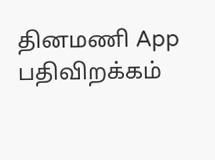தினமணி App பதிவிறக்கம்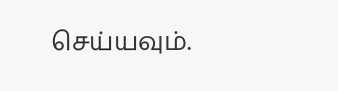செய்யவும்.